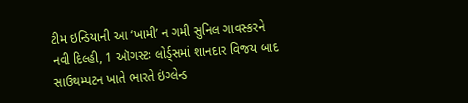ટીમ ઇન્ડિયાની આ ‘ખામી’ ન ગમી સુનિલ ગાવસ્કરને
નવી દિલ્હી, 1 ઑગસ્ટઃ લોર્ડ્સમાં શાનદાર વિજય બાદ સાઉથમ્પટન ખાતે ભારતે ઇંગ્લેન્ડ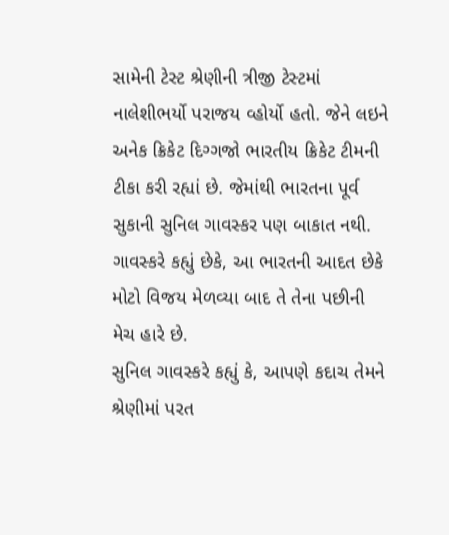સામેની ટેસ્ટ શ્રેણીની ત્રીજી ટેસ્ટમાં નાલેશીભર્યો પરાજય વ્હોર્યો હતો. જેને લઇને અનેક ક્રિકેટ દિગ્ગજો ભારતીય ક્રિકેટ ટીમની ટીકા કરી રહ્યાં છે. જેમાંથી ભારતના પૂર્વ સુકાની સુનિલ ગાવસ્કર પણ બાકાત નથી. ગાવસ્કરે કહ્યું છેકે, આ ભારતની આદત છેકે મોટો વિજય મેળવ્યા બાદ તે તેના પછીની મેચ હારે છે.
સુનિલ ગાવસ્કરે કહ્યું કે, આપણે કદાચ તેમને શ્રેણીમાં પરત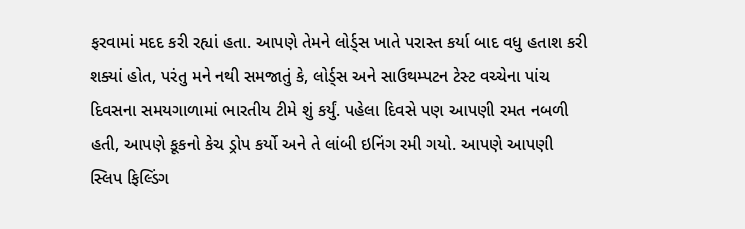ફરવામાં મદદ કરી રહ્યાં હતા. આપણે તેમને લોર્ડ્સ ખાતે પરાસ્ત કર્યા બાદ વધુ હતાશ કરી શક્યાં હોત, પરંતુ મને નથી સમજાતું કે, લોર્ડ્સ અને સાઉથમ્પટન ટેસ્ટ વચ્ચેના પાંચ દિવસના સમયગાળામાં ભારતીય ટીમે શું કર્યું. પહેલા દિવસે પણ આપણી રમત નબળી હતી, આપણે કૂકનો કેચ ડ્રોપ કર્યો અને તે લાંબી ઇનિંગ રમી ગયો. આપણે આપણી સ્લિપ ફિલ્ડિંગ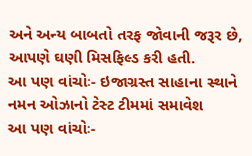અને અન્ય બાબતો તરફ જોવાની જરૂર છે, આપણે ઘણી મિસફિલ્ડ કરી હતી.
આ પણ વાંચોઃ- ઇજાગ્રસ્ત સાહાના સ્થાને નમન ઓઝાનો ટેસ્ટ ટીમમાં સમાવેશ
આ પણ વાંચોઃ-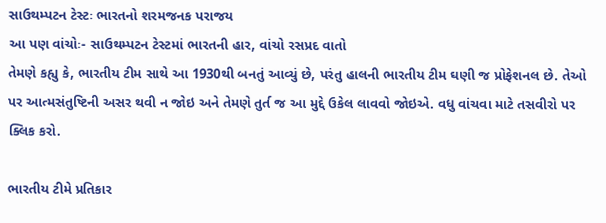સાઉથમ્પટન ટેસ્ટઃ ભારતનો શરમજનક પરાજય
આ પણ વાંચોઃ- સાઉથમ્પટન ટેસ્ટમાં ભારતની હાર, વાંચો રસપ્રદ વાતો
તેમણે કહ્યુ કે, ભારતીય ટીમ સાથે આ 1930થી બનતું આવ્યું છે, પરંતુ હાલની ભારતીય ટીમ ઘણી જ પ્રોફેશનલ છે. તેઓ પર આત્મસંતુષ્ટિની અસર થવી ન જોઇ અને તેમણે તુર્ત જ આ મુદ્દે ઉકેલ લાવવો જોઇએ. વધુ વાંચવા માટે તસવીરો પર ક્લિક કરો.

ભારતીય ટીમે પ્રતિકાર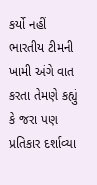કર્યો નહીં
ભારતીય ટીમની ખામી અંગે વાત કરતા તેમણે કહ્યું કે જરા પણ પ્રતિકાર દર્શાવ્યા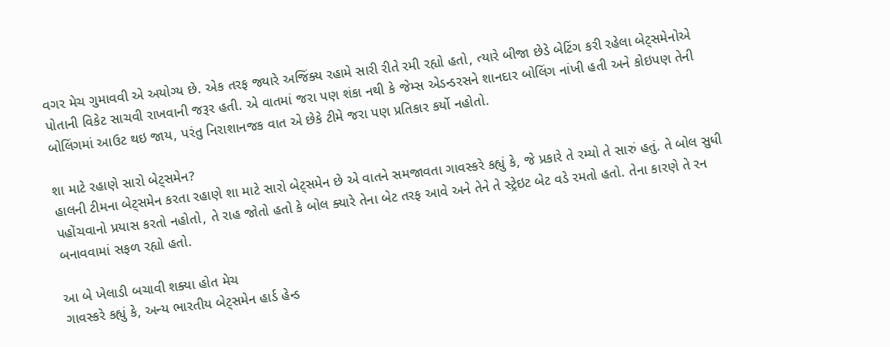વગર મેચ ગુમાવવી એ અયોગ્ય છે. એક તરફ જ્યારે અજિંક્ય રહામે સારી રીતે રમી રહ્યો હતો, ત્યારે બીજા છેડે બેટિંગ કરી રહેલા બેટ્સમેનોએ પોતાની વિકેટ સાચવી રાખવાની જરૂર હતી. એ વાતમાં જરા પણ શંકા નથી કે જેમ્સ એડન્ડરસને શાનદાર બોલિંગ નાંખી હતી અને કોઇપણ તેની બોલિંગમાં આઉટ થઇ જાય, પરંતુ નિરાશાનજક વાત એ છેકે ટીમે જરા પણ પ્રતિકાર કર્યો નહોતો.

શા માટે રહાણે સારો બેટ્સમેન?
હાલની ટીમના બેટ્સમેન કરતા રહાણે શા માટે સારો બેટ્સમેન છે એ વાતને સમજાવતા ગાવસ્કરે કહ્યું કે, જે પ્રકારે તે રમ્યો તે સારું હતું. તે બોલ સુધી પહોંચવાનો પ્રયાસ કરતો નહોતો, તે રાહ જોતો હતો કે બોલ ક્યારે તેના બેટ તરફ આવે અને તેને તે સ્ટ્રેઇટ બેટ વડે રમતો હતો. તેના કારણે તે રન બનાવવામાં સફળ રહ્યો હતો.

આ બે ખેલાડી બચાવી શક્યા હોત મેચ
ગાવસ્કરે કહ્યું કે, અન્ય ભારતીય બેટ્સમેન હાર્ડ હેન્ડ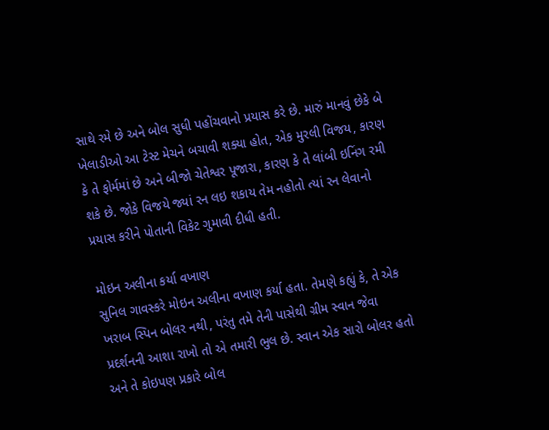સાથે રમે છે અને બોલ સુધી પહોંચવાનો પ્રયાસ કરે છે. મારું માનવું છેકે બે ખેલાડીઓ આ ટેસ્ટ મેચને બચાવી શક્યા હોત, એક મુરલી વિજય, કારણ કે તે ફોર્મમાં છે અને બીજો ચેતેશ્વર પૂજારા, કારણ કે તે લાંબી ઇનિંગ રમી શકે છે. જોકે વિજયે જ્યાં રન લઇ શકાય તેમ નહોતો ત્યાં રન લેવાનો પ્રયાસ કરીને પોતાની વિકેટ ગુમાવી દીધી હતી.

મોઇન અલીના કર્યા વખાણ
સુનિલ ગાવસ્કરે મોઇન અલીના વખાણ કર્યા હતા. તેમણે કહ્યું કે, તે એક ખરાબ સ્પિન બોલર નથી, પરંતુ તમે તેની પાસેથી ગ્રીમ સ્વાન જેવા પ્રદર્શનની આશા રાખો તો એ તમારી ભુલ છે. સ્વાન એક સારો બોલર હતો અને તે કોઇપણ પ્રકારે બોલ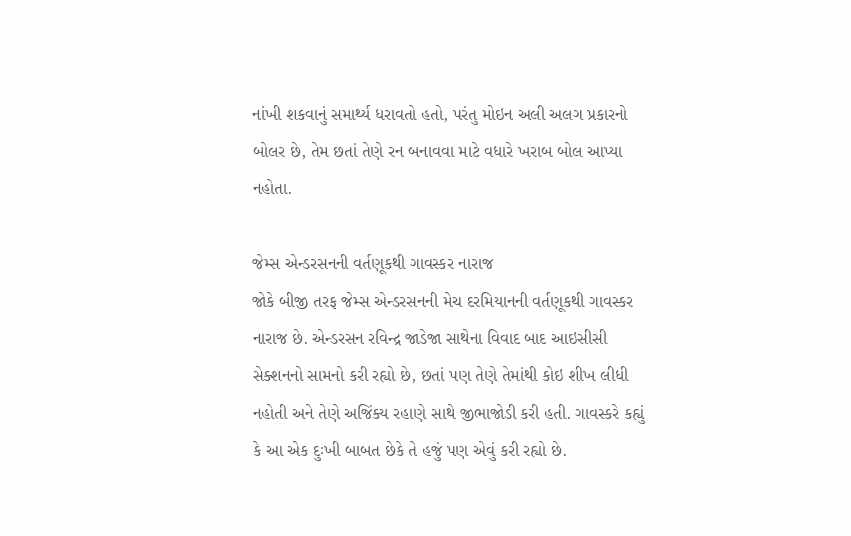નાંખી શકવાનું સમાર્થ્ય ધરાવતો હતો, પરંતુ મોઇન અલી અલગ પ્રકારનો બોલર છે, તેમ છતાં તેણે રન બનાવવા માટે વધારે ખરાબ બોલ આપ્યા નહોતા.

જેમ્સ એન્ડરસનની વર્તણૂકથી ગાવસ્કર નારાજ
જોકે બીજી તરફ જેમ્સ એન્ડરસનની મેચ દરમિયાનની વર્તણૂકથી ગાવસ્કર નારાજ છે. એન્ડરસન રવિન્દ્ર જાડેજા સાથેના વિવાદ બાદ આઇસીસી સેક્શનનો સામનો કરી રહ્યો છે, છતાં પણ તેણે તેમાંથી કોઇ શીખ લીધી નહોતી અને તેણે અજિંક્ય રહાણે સાથે જીભાજોડી કરી હતી. ગાવસ્કરે કહ્યું કે આ એક દુઃખી બાબત છેકે તે હજું પણ એવું કરી રહ્યો છે.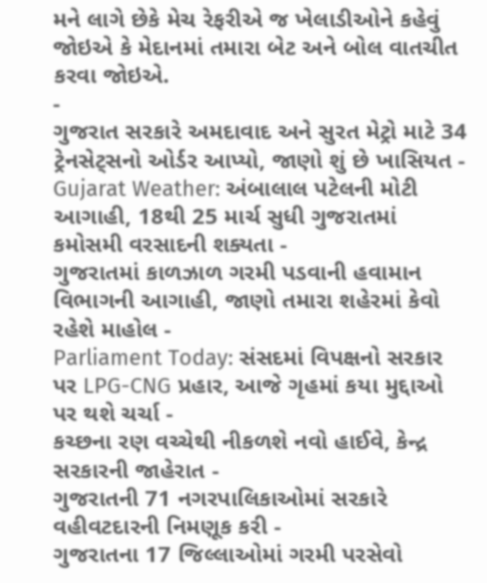મને લાગે છેકે મેચ રેફરીએ જ ખેલાડીઓને કહેવું જોઇએ કે મેદાનમાં તમારા બેટ અને બોલ વાતચીત કરવા જોઇએ.
-
ગુજરાત સરકારે અમદાવાદ અને સુરત મેટ્રો માટે 34 ટ્રેનસેટ્સનો ઓર્ડર આપ્યો, જાણો શું છે ખાસિયત -
Gujarat Weather: અંબાલાલ પટેલની મોટી આગાહી, 18થી 25 માર્ચ સુધી ગુજરાતમાં કમોસમી વરસાદની શક્યતા -
ગુજરાતમાં કાળઝાળ ગરમી પડવાની હવામાન વિભાગની આગાહી, જાણો તમારા શહેરમાં કેવો રહેશે માહોલ -
Parliament Today: સંસદમાં વિપક્ષનો સરકાર પર LPG-CNG પ્રહાર, આજે ગૃહમાં કયા મુદ્દાઓ પર થશે ચર્ચા -
કચ્છના રણ વચ્ચેથી નીકળશે નવો હાઈવે, કેન્દ્ર સરકારની જાહેરાત -
ગુજરાતની 71 નગરપાલિકાઓમાં સરકારે વહીવટદારની નિમણૂક કરી -
ગુજરાતના 17 જિલ્લાઓમાં ગરમી પરસેવો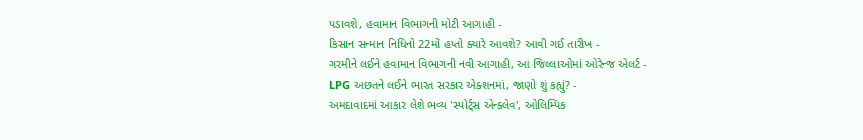પડાવશે, હવામાન વિભાગની મોટી આગાહી -
કિસાન સન્માન નિધિનો 22મોં હપ્તો ક્યારે આવશે? આવી ગઈ તારીખ -
ગરમીને લઈને હવામાન વિભાગની નવી આગાહી, આ જિલ્લાઓમાં ઓરેન્જ એલર્ટ -
LPG અછતને લઈને ભારત સરકાર એક્શનમાં, જાણો શું કહ્યું? -
અમદાવાદમાં આકાર લેશે ભવ્ય 'સ્પોર્ટ્સ એન્ક્લેવ', ઓલિમ્પિક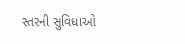સ્તરની સુવિધાઓ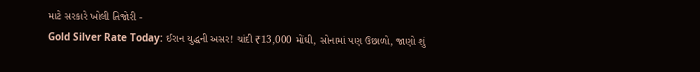માટે સરકારે ખોલી તિજોરી -
Gold Silver Rate Today: ઈરાન યુદ્ધની અસર! ચાંદી ₹13,000 મોંઘી, સોનામાં પણ ઉછાળો, જાણો શું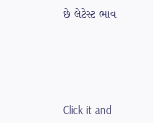છે લેટેસ્ટ ભાવ







Click it and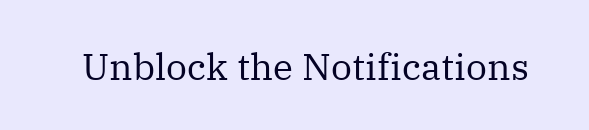Unblock the Notifications